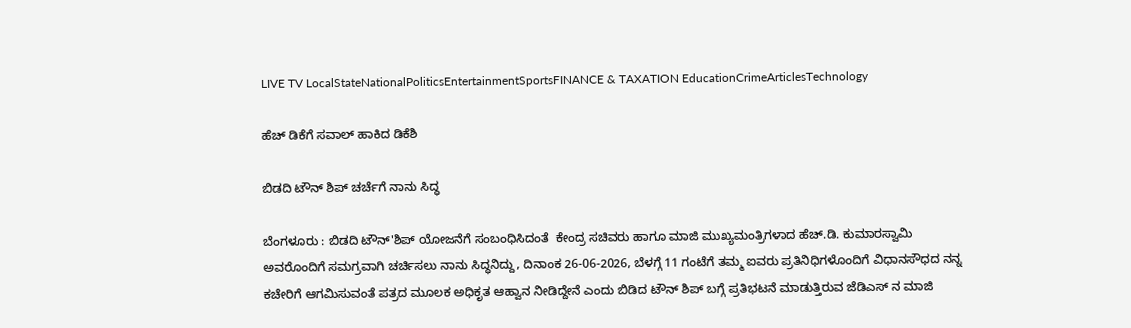LIVE TV LocalStateNationalPoliticsEntertainmentSportsFINANCE & TAXATION EducationCrimeArticlesTechnology

ಹೆಚ್ ಡಿಕೆಗೆ ಸವಾಲ್ ಹಾಕಿದ ಡಿಕೆಶಿ

ಬಿಡದಿ ಟೌನ್ ಶಿಪ್ ಚರ್ಚೆಗೆ ನಾನು ಸಿದ್ಧ

ಬೆಂಗಳೂರು : ಬಿಡದಿ ಟೌನ್'ಶಿಪ್ ಯೋಜನೆಗೆ ಸಂಬಂಧಿಸಿದಂತೆ  ಕೇಂದ್ರ ಸಚಿವರು ಹಾಗೂ ಮಾಜಿ‌ ಮುಖ್ಯಮಂತ್ರಿಗಳಾದ ಹೆಚ್.ಡಿ. ಕುಮಾರಸ್ವಾಮಿ ಅವರೊಂದಿಗೆ ಸಮಗ್ರವಾಗಿ ಚರ್ಚಿಸಲು ನಾನು ಸಿದ್ಧನಿದ್ದು, ದಿನಾಂಕ 26-06-2026, ಬೆಳಗ್ಗೆ 11 ಗಂಟೆಗೆ ತಮ್ಮ ಐವರು ಪ್ರತಿನಿಧಿಗಳೊಂದಿಗೆ ವಿಧಾನಸೌಧದ ನನ್ನ ಕಚೇರಿಗೆ ಆಗಮಿಸುವಂತೆ ಪತ್ರದ ಮೂಲಕ ಅಧಿಕೃತ ಆಹ್ವಾನ ನೀಡಿದ್ದೇನೆ ಎಂದು ಬಿಡಿದ ಟೌನ್ ಶಿಪ್ ಬಗ್ಗೆ ಪ್ರತಿಭಟನೆ ಮಾಡುತ್ತಿರುವ ಜೆಡಿಎಸ್ ನ ಮಾಜಿ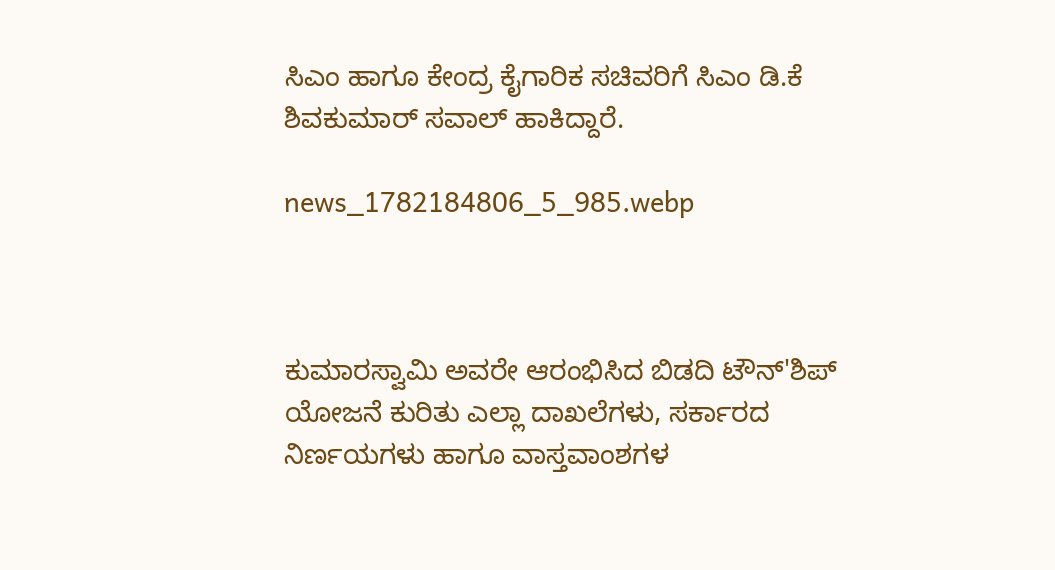ಸಿಎಂ ಹಾಗೂ ಕೇಂದ್ರ ಕೈಗಾರಿಕ‌ ಸಚಿವರಿಗೆ ಸಿಎಂ ಡಿ.ಕೆ ಶಿವಕುಮಾರ್ ಸವಾಲ್ ಹಾಕಿದ್ದಾರೆ.

news_1782184806_5_985.webp



ಕುಮಾರಸ್ವಾಮಿ ಅವರೇ ಆರಂಭಿಸಿದ ಬಿಡದಿ ಟೌನ್'ಶಿಪ್ ಯೋಜನೆ ಕುರಿತು ಎಲ್ಲಾ ದಾಖಲೆಗಳು, ಸರ್ಕಾರದ ನಿರ್ಣಯಗಳು ಹಾಗೂ ವಾಸ್ತವಾಂಶಗಳ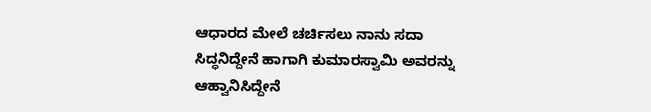ಆಧಾರದ ಮೇಲೆ ಚರ್ಚಿಸಲು ನಾನು ಸದಾ ಸಿದ್ಧನಿದ್ದೇನೆ ಹಾಗಾಗಿ ಕುಮಾರಸ್ವಾಮಿ ಅವರನ್ನು ಆಹ್ವಾನಿಸಿದ್ದೇನೆ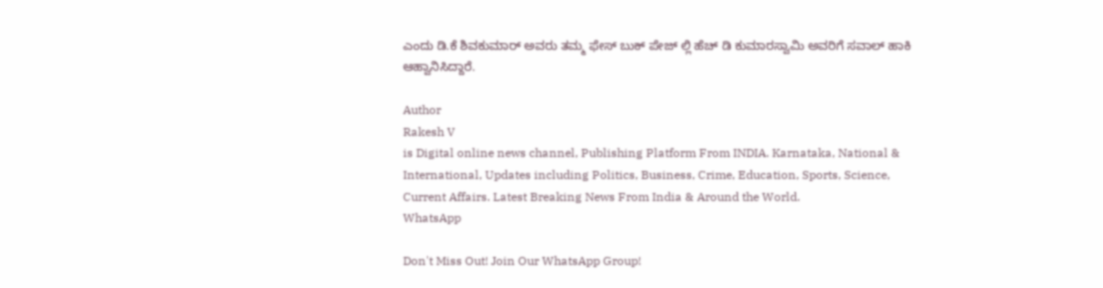ಎಂದು ಡಿ.ಕೆ ಶಿವಕುಮಾರ್ ಅವರು ತಮ್ಮ ಫೇಸ್ ಬುಕ್ ಪೇಜ್ ಲ್ಲಿ ಹೆಚ್ ಡಿ ಕುಮಾರಸ್ವಾಮಿ ಅವರಿಗೆ ಸವಾಲ್ ಹಾಕಿ ಆಹ್ವಾನಿಸಿದ್ದಾರೆ.

Author
Rakesh V
is Digital online news channel, Publishing Platform From INDIA. Karnataka, National & International, Updates including Politics, Business, Crime, Education, Sports, Science, Current Affairs. Latest Breaking News From India & Around the World.
WhatsApp

Don't Miss Out! Join Our WhatsApp Group!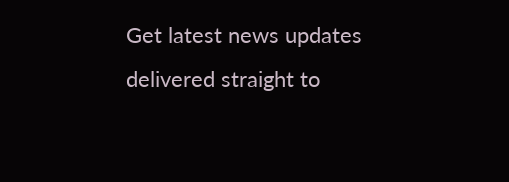Get latest news updates delivered straight to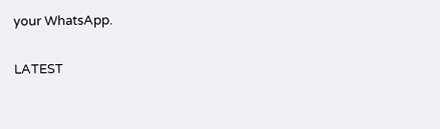your WhatsApp.

LATEST